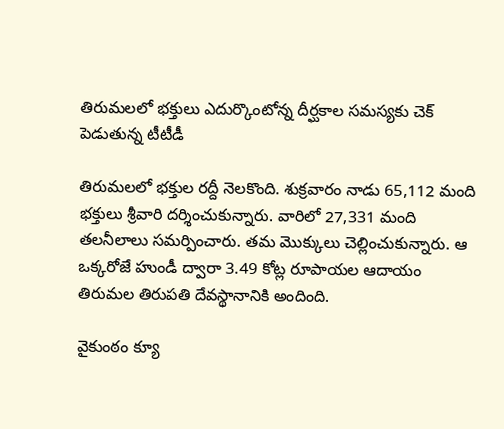తిరుమలలో భక్తులు ఎదుర్కొంటోన్న దీర్ఘకాల సమస్యకు చెక్ పెడుతున్న టీటీడీ

తిరుమలలో భక్తుల రద్దీ నెలకొంది. శుక్రవారం నాడు 65,112 మంది భక్తులు శ్రీవారి దర్శించుకున్నారు. వారిలో 27,331 మంది తలనీలాలు సమర్పించారు. తమ మొక్కులు చెల్లించుకున్నారు. ఆ ఒక్కరోజే హుండీ ద్వారా 3.49 కోట్ల రూపాయల ఆదాయం తిరుమల తిరుపతి దేవస్థానానికి అందింది.

వైకుంఠం క్యూ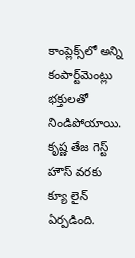కాంప్లెక్స్‌‌లో అన్ని కంపార్ట్‌మెంట్లు భక్తులతో నిండిపోయాయి. కృష్ణ తేజ గెస్ట్ హౌస్ వరకు క్యూ లైన్ ఏర్పడింది.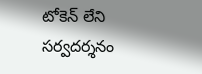టోకెన్ లేని సర్వదర్శనం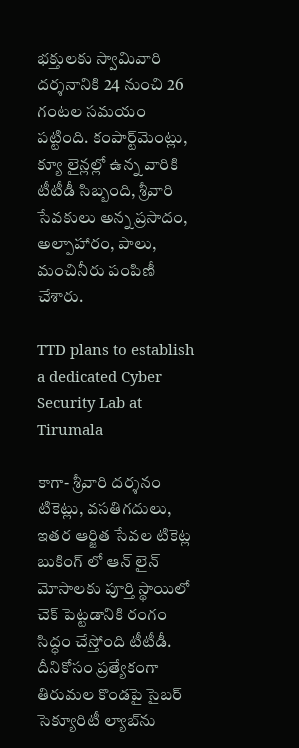భక్తులకు స్వామివారి దర్శనానికి 24 నుంచి 26 గంటల సమయం పట్టింది. కంపార్ట్‌మెంట్లు, క్యూ లైన్లల్లో ఉన్న వారికి టీటీడీ సిబ్బంది, శ్రీవారి సేవకులు అన్న ప్రసాదం, అల్పాహారం, పాలు, మంచినీరు పంపిణీ చేశారు.

TTD plans to establish a dedicated Cyber Security Lab at Tirumala

కాగా- శ్రీవారి దర్శనం టికెట్లు, వసతిగదులు, ఇతర ఆర్జిత సేవల టికెట్ల బుకింగ్ లో ఆన్ లైన్ మోసాలకు పూర్తి స్థాయిలో చెక్ పెట్టడానికి రంగం సిద్ధం చేస్తోంది టీటీడీ. దీనికోసం ప్రత్యేకంగా తిరుమల కొండపై సైబర్ సెక్యూరిటీ ల్యాబ్‌ను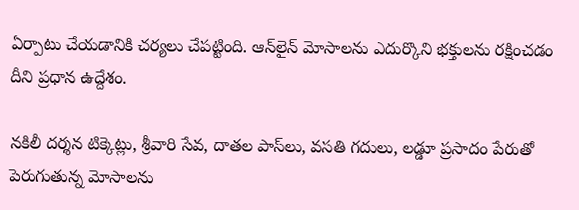ఏర్పాటు చేయడానికి చర్యలు చేపట్టింది. ఆన్‌లైన్ మోసాలను ఎదుర్కొని భక్తులను రక్షించడం దీని ప్రధాన ఉద్దేశం.

నకిలీ దర్శన టిక్కెట్లు, శ్రీవారి సేవ, దాతల పాస్‌లు, వసతి గదులు, లడ్డూ ప్రసాదం పేరుతో పెరుగుతున్న మోసాలను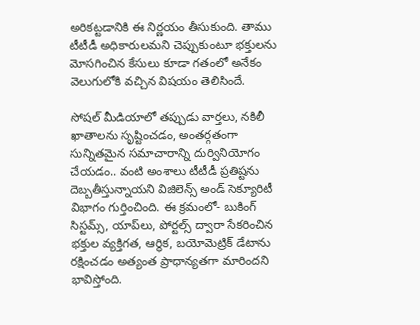అరికట్టడానికి ఈ నిర్ణయం తీసుకుంది. తాము టీటీడీ అధికారులమని చెప్పుకుంటూ భక్తులను మోసగించిన కేసులు కూడా గతంలో అనేకం వెలుగులోకి వచ్చిన విషయం తెలిసిందే.

సోషల్ మీడియాలో తప్పుడు వార్తలు, నకిలీ ఖాతాలను సృష్టించడం, అంతర్గతంగా సున్నితమైన సమాచారాన్ని దుర్వినియోగం చేయడం.. వంటి అంశాలు టీటీడీ ప్రతిష్టను దెబ్బతీస్తున్నాయని విజిలెన్స్ అండ్ సెక్యూరిటీ విభాగం గుర్తించింది. ఈ క్రమంలో- బుకింగ్ సిస్టమ్స్, యాప్‌లు, పోర్టల్స్ ద్వారా సేకరించిన భక్తుల వ్యక్తిగత, ఆర్థిక, బయోమెట్రిక్ డేటాను రక్షించడం అత్యంత ప్రాధాన్యతగా మారిందని భావిస్తోంది.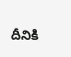దీనికి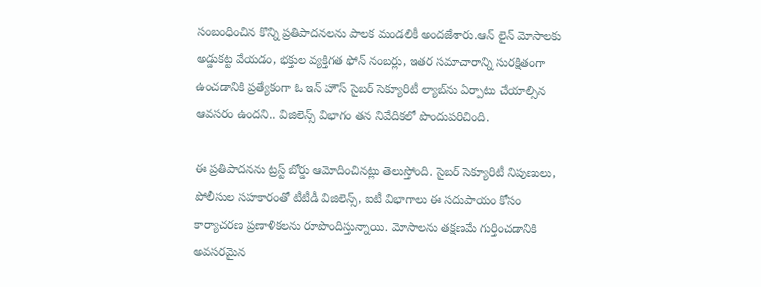సంబంధించిన కొన్ని ప్రతిపాదనలను పాలక మండలికీ అందజేశారు.ఆన్ లైన్ మోసాలకు అడ్డుకట్ట వేయడం, భక్తుల వ్యక్తిగత ఫోన్ నంబర్లు, ఇతర సమాచారాన్ని సురక్షితంగా ఉంచడానికి ప్రత్యేకంగా ఓ ఇన్‌ హౌస్ సైబర్ సెక్యూరిటీ ల్యాబ్‌ను ఏర్పాటు చేయాల్సిన ఆవసరం ఉందని.. విజిలెన్స్ విభాగం తన నివేదికలో పొందుపరిచింది.

ఈ ప్రతిపాదనను ట్రస్ట్ బోర్డు ఆమోదించినట్లు తెలుస్తోంది. సైబర్ సెక్యూరిటీ నిపుణులు, పోలీసుల సహకారంతో టీటీడీ విజిలెన్స్, ఐటీ విభాగాలు ఈ సదుపాయం కోసం కార్యాచరణ ప్రణాళికలను రూపొందిస్తున్నాయి. మోసాలను తక్షణమే గుర్తించడానికి అవసరమైన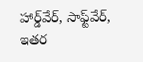హార్డ్‌వేర్, సాఫ్ట్‌వేర్, ఇతర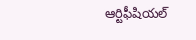ఆర్టిఫీషియల్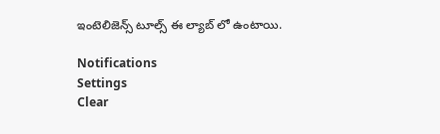ఇంటెలిజెన్స్ టూల్స్ ఈ ల్యాబ్ లో ఉంటాయి.

Notifications
Settings
Clear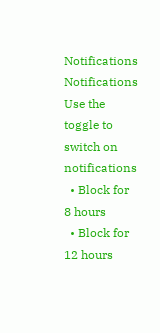Notifications
Notifications
Use the toggle to switch on notifications
  • Block for 8 hours
  • Block for 12 hours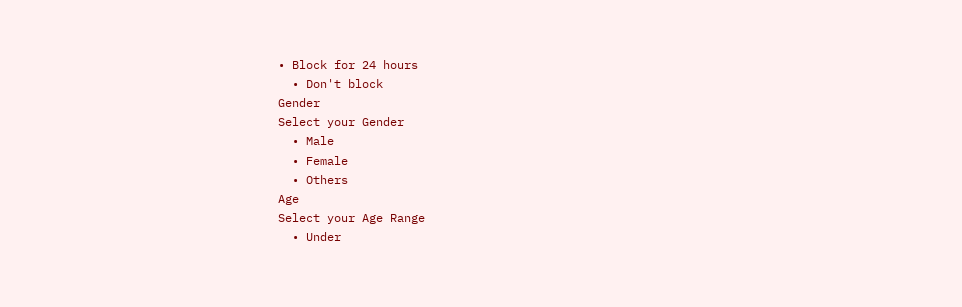• Block for 24 hours
  • Don't block
Gender
Select your Gender
  • Male
  • Female
  • Others
Age
Select your Age Range
  • Under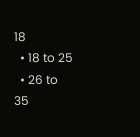18
  • 18 to 25
  • 26 to 35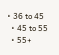• 36 to 45
  • 45 to 55
  • 55+